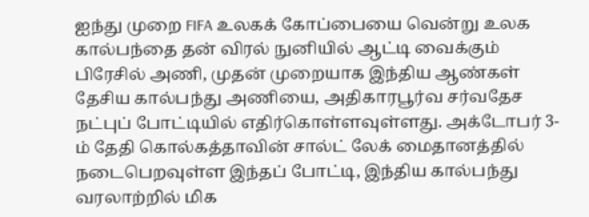ஐந்து முறை FIFA உலகக் கோப்பையை வென்று உலக கால்பந்தை தன் விரல் நுனியில் ஆட்டி வைக்கும் பிரேசில் அணி, முதன் முறையாக இந்திய ஆண்கள் தேசிய கால்பந்து அணியை, அதிகாரபூர்வ சர்வதேச நட்புப் போட்டியில் எதிர்கொள்ளவுள்ளது. அக்டோபர் 3-ம் தேதி கொல்கத்தாவின் சால்ட் லேக் மைதானத்தில் நடைபெறவுள்ள இந்தப் போட்டி, இந்திய கால்பந்து வரலாற்றில் மிக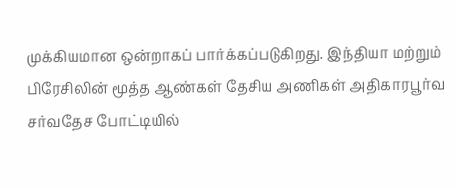முக்கியமான ஒன்றாகப் பார்க்கப்படுகிறது. இந்தியா மற்றும் பிரேசிலின் மூத்த ஆண்கள் தேசிய அணிகள் அதிகாரபூர்வ சர்வதேச போட்டியில்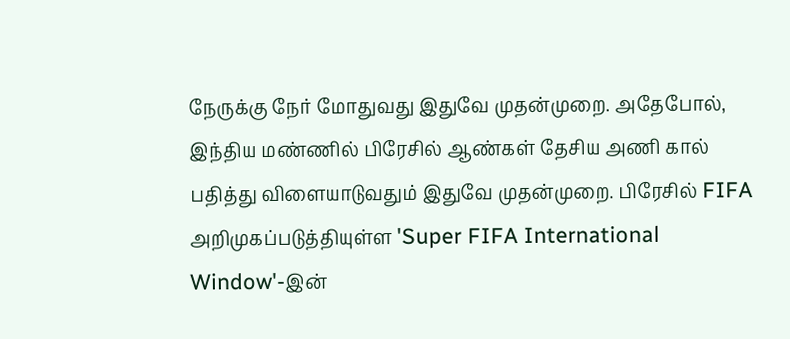நேருக்கு நேர் மோதுவது இதுவே முதன்முறை. அதேபோல், இந்திய மண்ணில் பிரேசில் ஆண்கள் தேசிய அணி கால் பதித்து விளையாடுவதும் இதுவே முதன்முறை. பிரேசில் FIFA அறிமுகப்படுத்தியுள்ள 'Super FIFA International Window'-இன்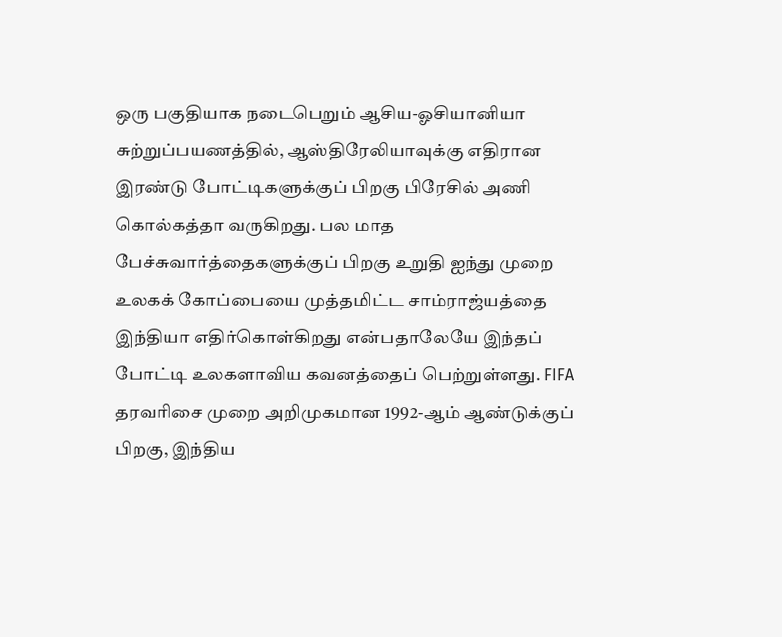ஒரு பகுதியாக நடைபெறும் ஆசிய-ஓசியானியா சுற்றுப்பயணத்தில், ஆஸ்திரேலியாவுக்கு எதிரான இரண்டு போட்டிகளுக்குப் பிறகு பிரேசில் அணி கொல்கத்தா வருகிறது. பல மாத பேச்சுவார்த்தைகளுக்குப் பிறகு உறுதி ஐந்து முறை உலகக் கோப்பையை முத்தமிட்ட சாம்ராஜ்யத்தை இந்தியா எதிர்கொள்கிறது என்பதாலேயே இந்தப் போட்டி உலகளாவிய கவனத்தைப் பெற்றுள்ளது. FIFA தரவரிசை முறை அறிமுகமான 1992-ஆம் ஆண்டுக்குப் பிறகு, இந்திய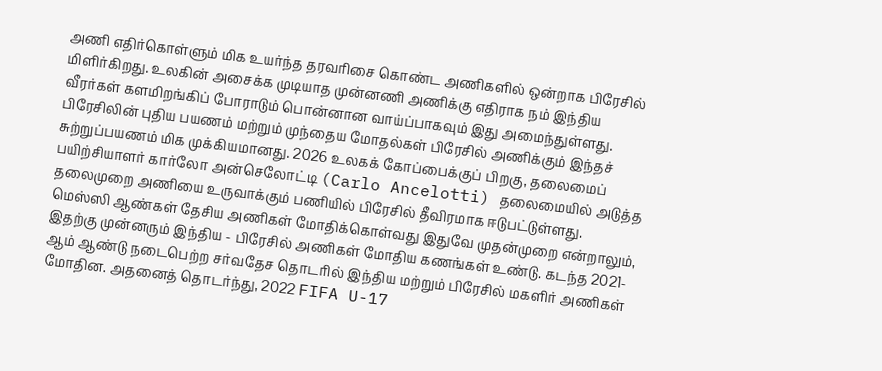அணி எதிர்கொள்ளும் மிக உயர்ந்த தரவரிசை கொண்ட அணிகளில் ஒன்றாக பிரேசில் மிளிர்கிறது. உலகின் அசைக்க முடியாத முன்னணி அணிக்கு எதிராக நம் இந்திய வீரர்கள் களமிறங்கிப் போராடும் பொன்னான வாய்ப்பாகவும் இது அமைந்துள்ளது. பிரேசிலின் புதிய பயணம் மற்றும் முந்தைய மோதல்கள் பிரேசில் அணிக்கும் இந்தச் சுற்றுப்பயணம் மிக முக்கியமானது. 2026 உலகக் கோப்பைக்குப் பிறகு, தலைமைப் பயிற்சியாளர் கார்லோ அன்செலோட்டி (Carlo Ancelotti) தலைமையில் அடுத்த தலைமுறை அணியை உருவாக்கும் பணியில் பிரேசில் தீவிரமாக ஈடுபட்டுள்ளது. மெஸ்ஸி ஆண்கள் தேசிய அணிகள் மோதிக்கொள்வது இதுவே முதன்முறை என்றாலும், இதற்கு முன்னரும் இந்திய - பிரேசில் அணிகள் மோதிய கணங்கள் உண்டு. கடந்த 2021-ஆம் ஆண்டு நடைபெற்ற சர்வதேச தொடரில் இந்திய மற்றும் பிரேசில் மகளிர் அணிகள் மோதின. அதனைத் தொடர்ந்து, 2022 FIFA U-17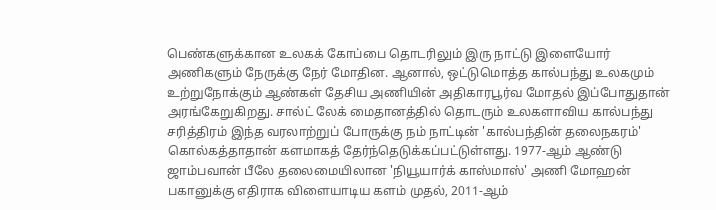பெண்களுக்கான உலகக் கோப்பை தொடரிலும் இரு நாட்டு இளையோர் அணிகளும் நேருக்கு நேர் மோதின. ஆனால், ஒட்டுமொத்த கால்பந்து உலகமும் உற்றுநோக்கும் ஆண்கள் தேசிய அணியின் அதிகாரபூர்வ மோதல் இப்போதுதான் அரங்கேறுகிறது. சால்ட் லேக் மைதானத்தில் தொடரும் உலகளாவிய கால்பந்து சரித்திரம் இந்த வரலாற்றுப் போருக்கு நம் நாட்டின் 'கால்பந்தின் தலைநகரம்' கொல்கத்தாதான் களமாகத் தேர்ந்தெடுக்கப்பட்டுள்ளது. 1977-ஆம் ஆண்டு ஜாம்பவான் பீலே தலைமையிலான 'நியூயார்க் காஸ்மாஸ்' அணி மோஹன் பகானுக்கு எதிராக விளையாடிய களம் முதல், 2011-ஆம்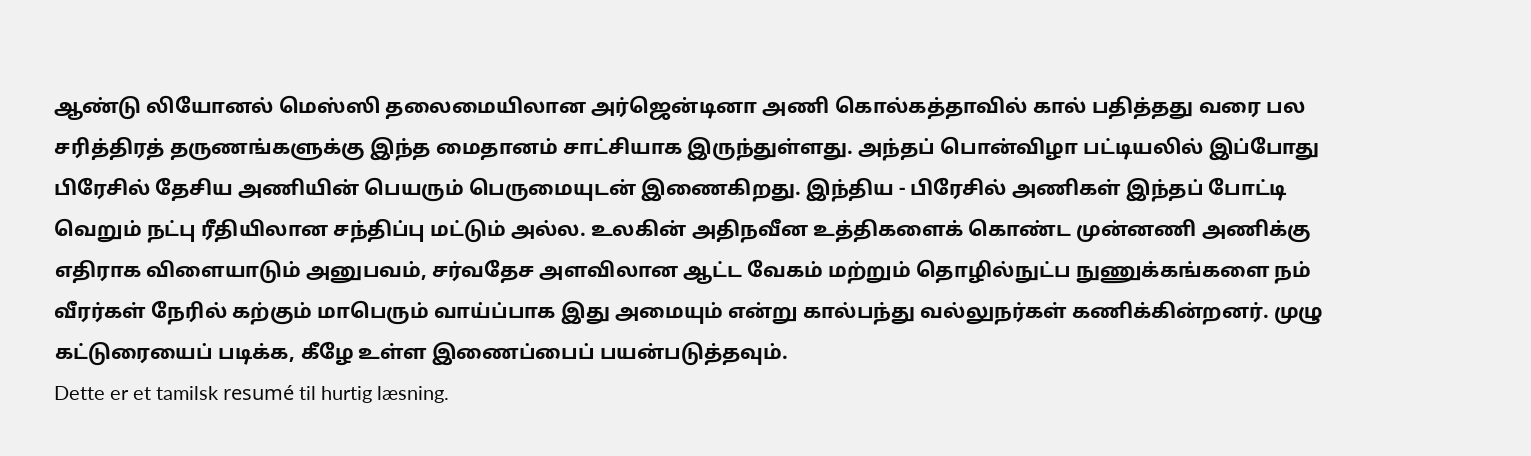ஆண்டு லியோனல் மெஸ்ஸி தலைமையிலான அர்ஜென்டினா அணி கொல்கத்தாவில் கால் பதித்தது வரை பல சரித்திரத் தருணங்களுக்கு இந்த மைதானம் சாட்சியாக இருந்துள்ளது. அந்தப் பொன்விழா பட்டியலில் இப்போது பிரேசில் தேசிய அணியின் பெயரும் பெருமையுடன் இணைகிறது. இந்திய - பிரேசில் அணிகள் இந்தப் போட்டி வெறும் நட்பு ரீதியிலான சந்திப்பு மட்டும் அல்ல. உலகின் அதிநவீன உத்திகளைக் கொண்ட முன்னணி அணிக்கு எதிராக விளையாடும் அனுபவம், சர்வதேச அளவிலான ஆட்ட வேகம் மற்றும் தொழில்நுட்ப நுணுக்கங்களை நம் வீரர்கள் நேரில் கற்கும் மாபெரும் வாய்ப்பாக இது அமையும் என்று கால்பந்து வல்லுநர்கள் கணிக்கின்றனர். முழு கட்டுரையைப் படிக்க, கீழே உள்ள இணைப்பைப் பயன்படுத்தவும்.
Dette er et tamilsk resumé til hurtig læsning.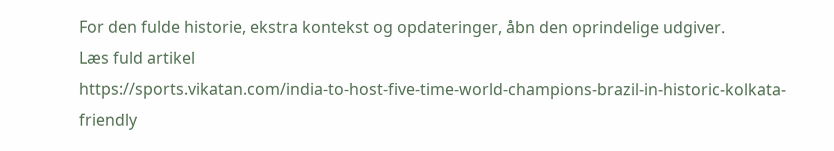For den fulde historie, ekstra kontekst og opdateringer, åbn den oprindelige udgiver.
Læs fuld artikel
https://sports.vikatan.com/india-to-host-five-time-world-champions-brazil-in-historic-kolkata-friendly